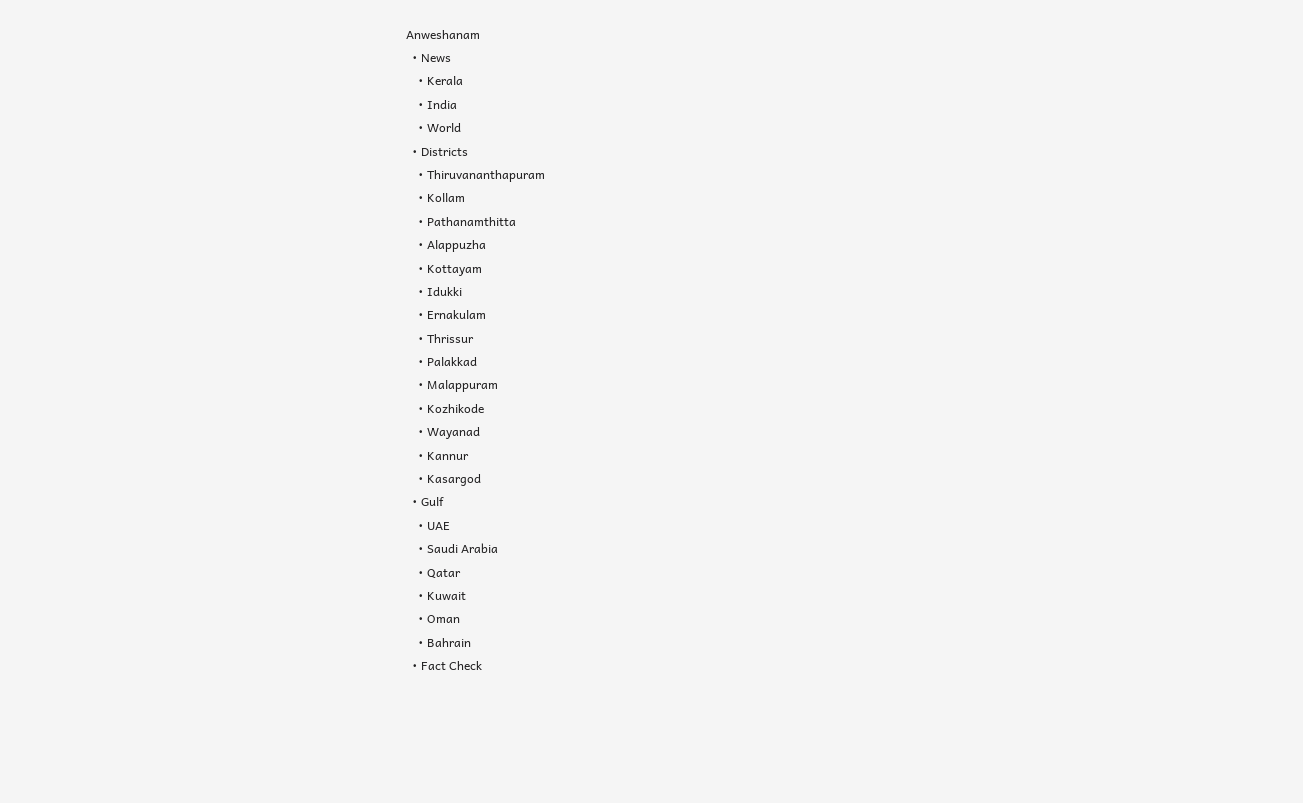Anweshanam
  • News
    • Kerala
    • India
    • World
  • Districts
    • Thiruvananthapuram
    • Kollam
    • Pathanamthitta
    • Alappuzha
    • Kottayam
    • Idukki
    • Ernakulam
    • Thrissur
    • Palakkad
    • Malappuram
    • Kozhikode
    • Wayanad
    • Kannur
    • Kasargod
  • Gulf
    • UAE
    • Saudi Arabia
    • Qatar
    • Kuwait
    • Oman
    • Bahrain
  • Fact Check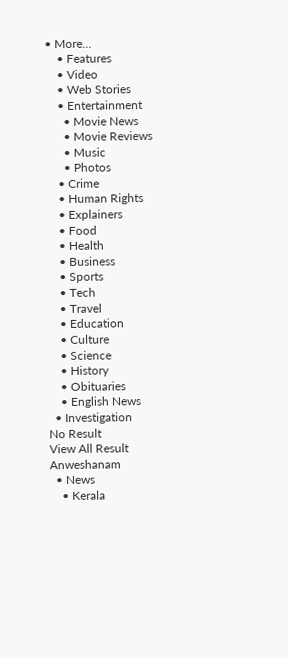• More…
    • Features
    • Video
    • Web Stories
    • Entertainment
      • Movie News
      • Movie Reviews
      • Music
      • Photos
    • Crime
    • Human Rights
    • Explainers
    • Food
    • Health
    • Business
    • Sports
    • Tech
    • Travel
    • Education
    • Culture
    • Science
    • History
    • Obituaries
    • English News
  • Investigation
No Result
View All Result
Anweshanam
  • News
    • Kerala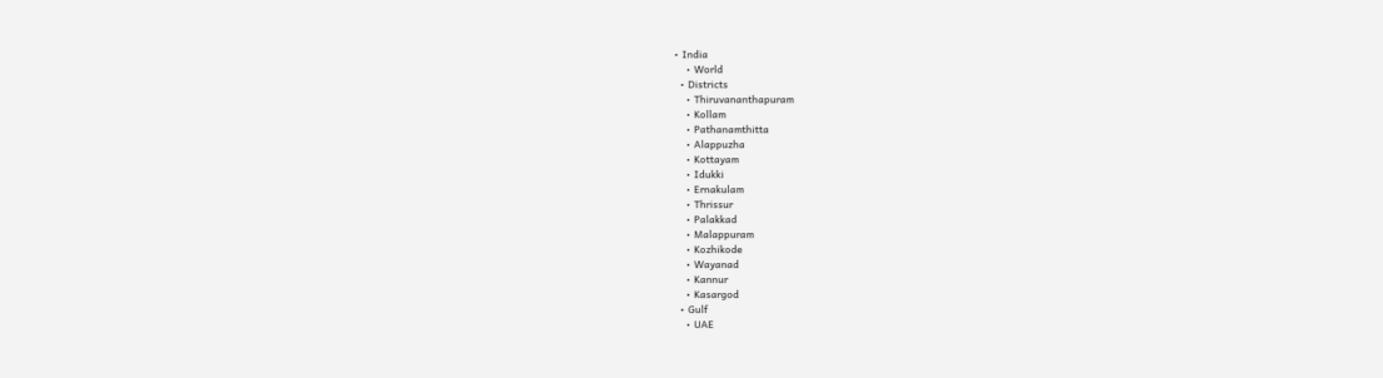• India
    • World
  • Districts
    • Thiruvananthapuram
    • Kollam
    • Pathanamthitta
    • Alappuzha
    • Kottayam
    • Idukki
    • Ernakulam
    • Thrissur
    • Palakkad
    • Malappuram
    • Kozhikode
    • Wayanad
    • Kannur
    • Kasargod
  • Gulf
    • UAE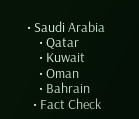• Saudi Arabia
    • Qatar
    • Kuwait
    • Oman
    • Bahrain
  • Fact Check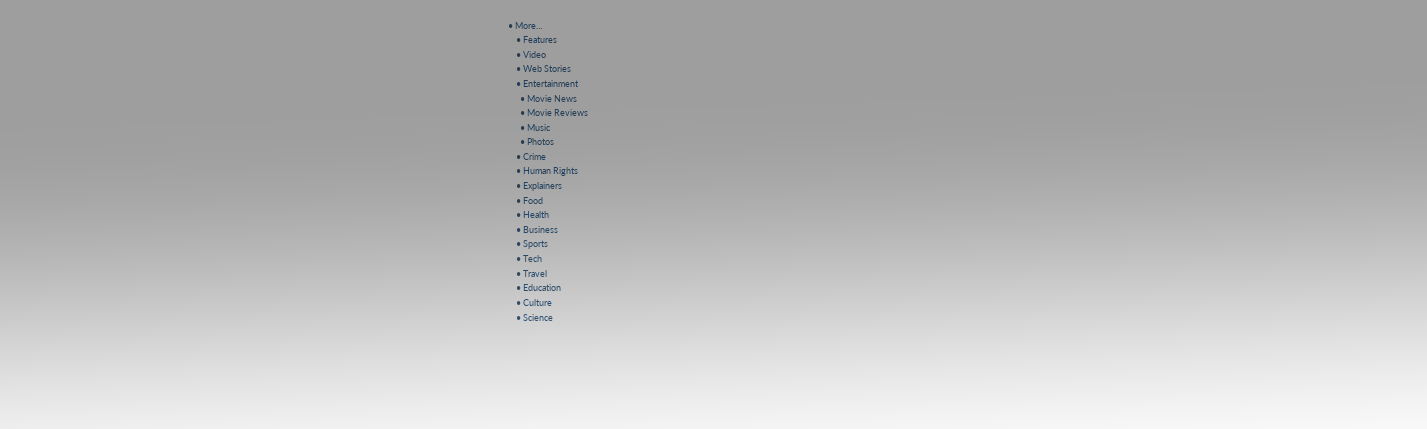• More…
    • Features
    • Video
    • Web Stories
    • Entertainment
      • Movie News
      • Movie Reviews
      • Music
      • Photos
    • Crime
    • Human Rights
    • Explainers
    • Food
    • Health
    • Business
    • Sports
    • Tech
    • Travel
    • Education
    • Culture
    • Science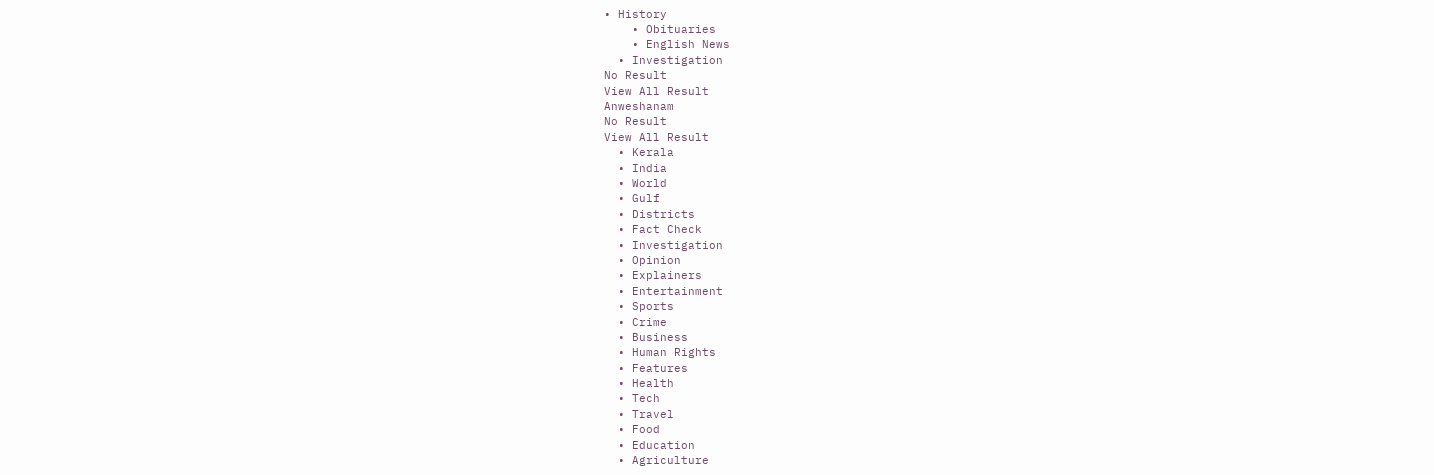• History
    • Obituaries
    • English News
  • Investigation
No Result
View All Result
Anweshanam
No Result
View All Result
  • Kerala
  • India
  • World
  • Gulf
  • Districts
  • Fact Check
  • Investigation
  • Opinion
  • Explainers
  • Entertainment
  • Sports
  • Crime
  • Business
  • Human Rights
  • Features
  • Health
  • Tech
  • Travel
  • Food
  • Education
  • Agriculture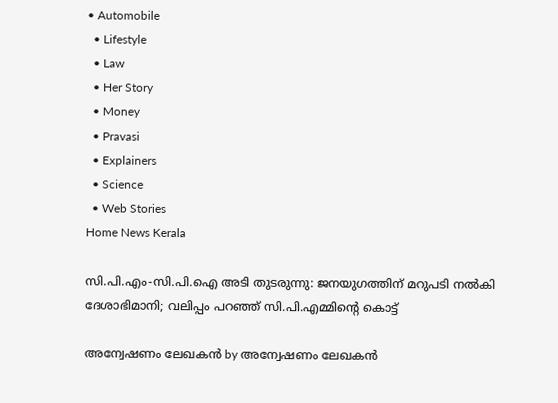• Automobile
  • Lifestyle
  • Law
  • Her Story
  • Money
  • Pravasi
  • Explainers
  • Science
  • Web Stories
Home News Kerala

സി.പി.എം-സി.പി.ഐ അടി തുടരുന്നു: ജനയുഗത്തിന് മറുപടി നല്‍കി ദേശാഭിമാനി; വലിപ്പം പറഞ്ഞ് സി.പി.എമ്മിന്റെ കൊട്ട്

അന്വേഷണം ലേഖകൻ by അന്വേഷണം ലേഖകൻ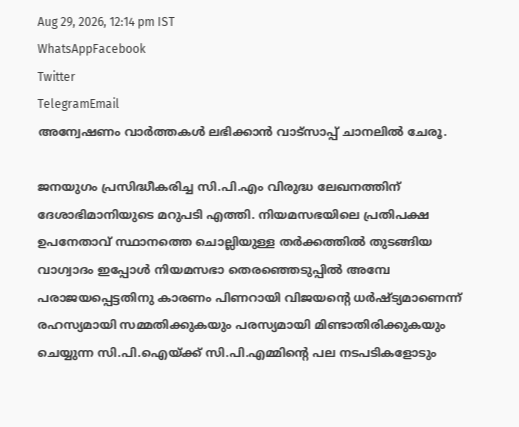Aug 29, 2026, 12:14 pm IST
WhatsAppFacebook
Twitter
TelegramEmail
അന്വേഷണം വാർത്തകൾ ലഭിക്കാന്‍ വാട്സാപ്പ് ചാനലില്‍ ചേരൂ.

ജനയുഗം പ്രസിദ്ധീകരിച്ച സി.പി.എം വിരുദ്ധ ലേഖനത്തിന് ദേശാഭിമാനിയുടെ മറുപടി എത്തി. നിയമസഭയിലെ പ്രതിപക്ഷ ഉപനേതാവ് സ്ഥാനത്തെ ചൊല്ലിയുള്ള തര്‍ക്കത്തില്‍ തുടങ്ങിയ വാഗ്വാദം ഇപ്പോള്‍ നിയമസഭാ തെരഞ്ഞെടുപ്പില്‍ അമ്പേ പരാജയപ്പെട്ടതിനു കാരണം പിണറായി വിജയന്റെ ധര്‍ഷ്ട്യമാണെന്ന് രഹസ്യമായി സമ്മതിക്കുകയും പരസ്യമായി മിണ്ടാതിരിക്കുകയും ചെയ്യുന്ന സി.പി.ഐയ്ക്ക് സി.പി.എമ്മിന്റെ പല നടപടികളോടും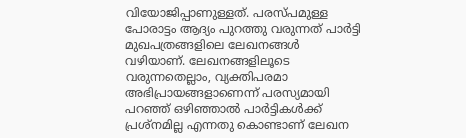വിയോജിപ്പാണുള്ളത്. പരസ്പമുള്ള പോരാട്ടം ആദ്യം പുറത്തു വരുന്നത് പാര്‍ട്ടി മുഖപത്രങ്ങളിലെ ലേഖനങ്ങള്‍ വഴിയാണ്. ലേഖനങ്ങളിലൂടെ വരുന്നതെല്ലാം, വ്യക്തിപരമാ അഭിപ്രായങ്ങളാണെന്ന് പരസ്യമായി പറഞ്ഞ് ഒഴിഞ്ഞാല്‍ പാര്‍ട്ടികള്‍ക്ക് പ്രശ്‌നമില്ല എന്നതു കൊണ്ടാണ് ലേഖന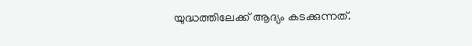യുദ്ധത്തിലേക്ക് ആദ്യം കടക്കുന്നത്.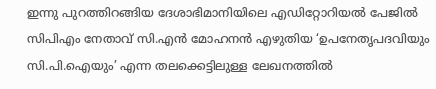ഇന്നു പുറത്തിറങ്ങിയ ദേശാഭിമാനിയിലെ എഡിറ്റോറിയല്‍ പേജില്‍ സിപിഎം നേതാവ് സി.എന്‍ മോഹനന്‍ എഴുതിയ ‘ഉപനേതൃപദവിയും സി.പി.ഐയും’ എന്ന തലക്കെട്ടിലുള്ള ലേഖനത്തില്‍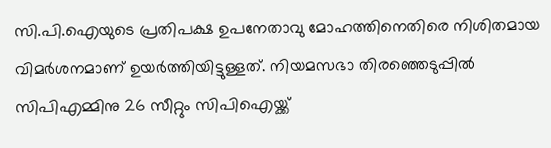സി.പി.ഐയുടെ പ്രതിപക്ഷ ഉപനേതാവു മോഹത്തിനെതിരെ നിശിതമായ വിമര്‍ശനമാണ് ഉയര്‍ത്തിയിട്ടുള്ളത്. നിയമസഭാ തിരഞ്ഞെടുപ്പില്‍ സിപിഎമ്മിനു 26 സീറ്റും സിപിഐയ്ക്ക്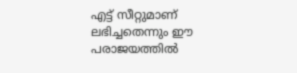എട്ട് സീറ്റുമാണ് ലഭിച്ചതെന്നും ഈ പരാജയത്തില്‍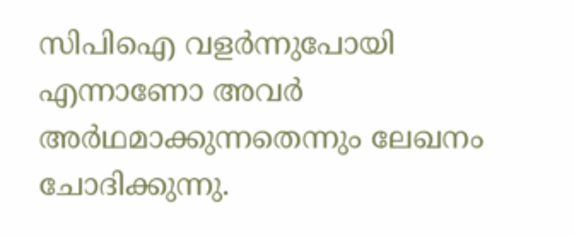സിപിഐ വളര്‍ന്നുപോയി എന്നാണോ അവര്‍ അര്‍ഥമാക്കുന്നതെന്നും ലേഖനം ചോദിക്കുന്നു.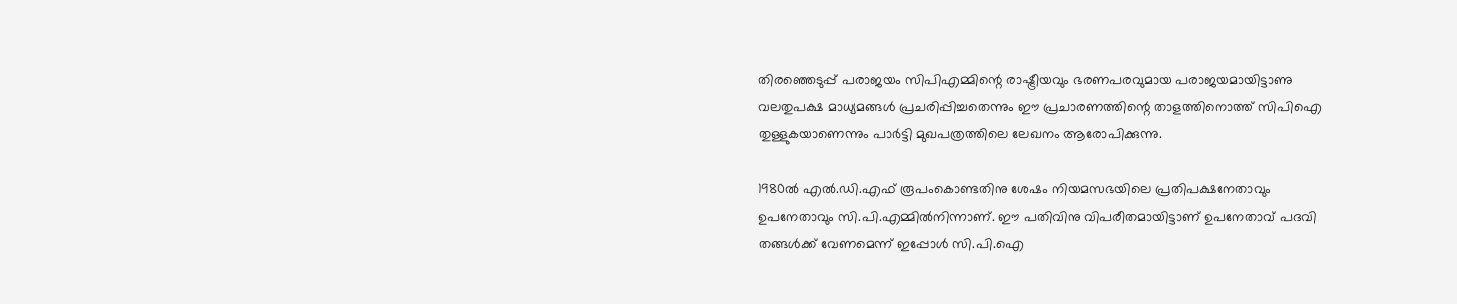തിരഞ്ഞെടുപ്പ് പരാജയം സിപിഎമ്മിന്റെ രാഷ്ട്രീയവും ഭരണപരവുമായ പരാജയമായിട്ടാണു വലതുപക്ഷ മാധ്യമങ്ങള്‍ പ്രചരിപ്പിച്ചതെന്നും ഈ പ്രചാരണത്തിന്റെ താളത്തിനൊത്ത് സിപിഐ തുള്ളുകയാണെന്നും പാര്‍ട്ടി മുഖപത്രത്തിലെ ലേഖനം ആരോപിക്കുന്നു.

1980ല്‍ എല്‍.ഡി.എഫ് രൂപംകൊണ്ടതിനു ശേഷം നിയമസഭയിലെ പ്രതിപക്ഷനേതാവും ഉപനേതാവും സി.പി.എമ്മില്‍നിന്നാണ്. ഈ പതിവിനു വിപരീതമായിട്ടാണ് ഉപനേതാവ് പദവി തങ്ങള്‍ക്ക് വേണമെന്ന് ഇപ്പോള്‍ സി.പി.ഐ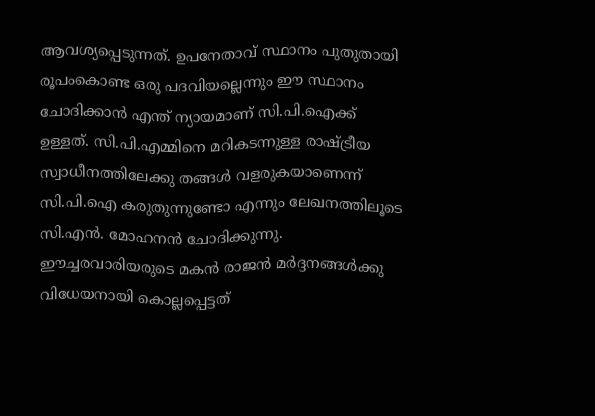ആവശ്യപ്പെടുന്നത്. ഉപനേതാവ് സ്ഥാനം പുതുതായി രൂപംകൊണ്ട ഒരു പദവിയല്ലെന്നും ഈ സ്ഥാനം ചോദിക്കാന്‍ എന്ത് ന്യായമാണ് സി.പി.ഐക്ക് ഉള്ളത്. സി.പി.എമ്മിനെ മറികടന്നുള്ള രാഷ്ട്രീയ സ്വാധീനത്തിലേക്കു തങ്ങള്‍ വളരുകയാണെന്ന് സി.പി.ഐ കരുതുന്നുണ്ടോ എന്നും ലേഖനത്തിലൂടെ സി.എന്‍. മോഹനന്‍ ചോദിക്കുന്നു. ഈച്ചരവാരിയരുടെ മകന്‍ രാജന്‍ മര്‍ദ്ദനങ്ങള്‍ക്കു വിധേയനായി കൊല്ലപ്പെട്ടത്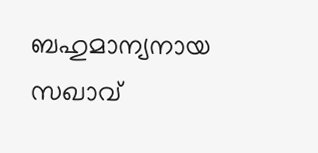ബഹുമാന്യനായ സഖാവ്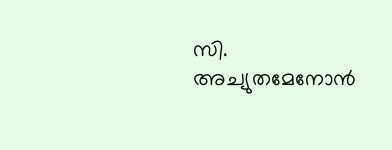സി. അച്യുതമേനോന്‍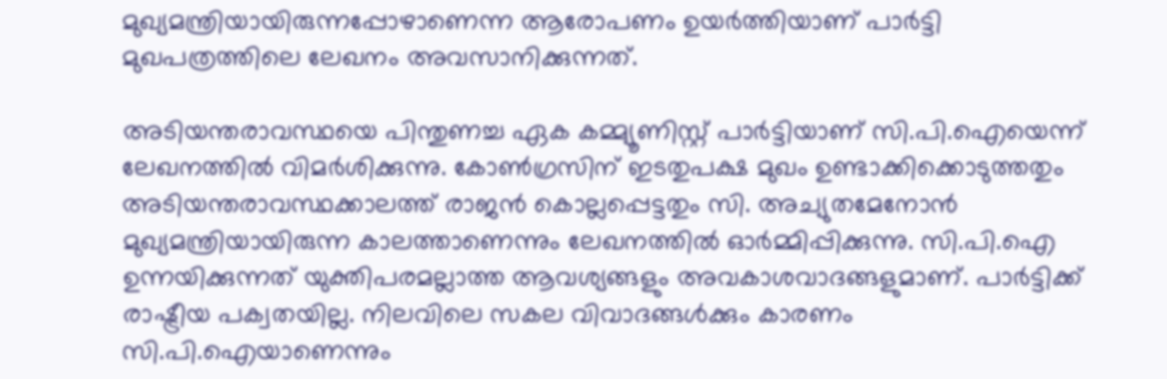മുഖ്യമന്ത്രിയായിരുന്നപ്പോഴാണെന്ന ആരോപണം ഉയര്‍ത്തിയാണ് പാര്‍ട്ടി മുഖപത്രത്തിലെ ലേഖനം അവസാനിക്കുന്നത്.

അടിയന്തരാവസ്ഥയെ പിന്തുണച്ച ഏക കമ്മ്യൂണിസ്റ്റ് പാര്‍ട്ടിയാണ് സി.പി.ഐയെന്ന് ലേഖനത്തില്‍ വിമര്‍ശിക്കുന്നു. കോണ്‍ഗ്രസിന് ഇടതുപക്ഷ മുഖം ഉണ്ടാക്കിക്കൊടുത്തതും അടിയന്തരാവസ്ഥക്കാലത്ത് രാജന്‍ കൊല്ലപ്പെട്ടതും സി. അച്യുതമേനോന്‍ മുഖ്യമന്ത്രിയായിരുന്ന കാലത്താണെന്നും ലേഖനത്തില്‍ ഓര്‍മ്മിപ്പിക്കുന്നു. സി.പി.ഐ ഉന്നയിക്കുന്നത് യുക്തിപരമല്ലാത്ത ആവശ്യങ്ങളും അവകാശവാദങ്ങളുമാണ്. പാര്‍ട്ടിക്ക് രാഷ്ട്രീയ പക്വതയില്ല. നിലവിലെ സകല വിവാദങ്ങള്‍ക്കും കാരണം സി.പി.ഐയാണെന്നും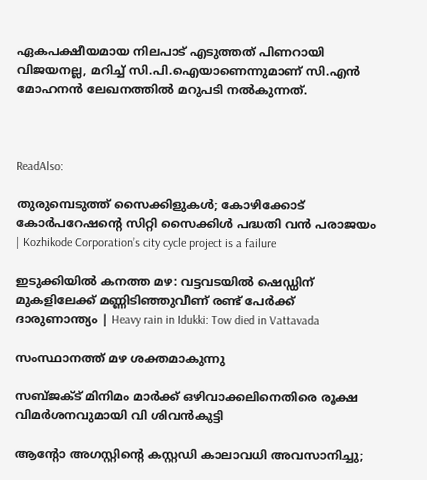ഏകപക്ഷീയമായ നിലപാട് എടുത്തത് പിണറായി വിജയനല്ല, മറിച്ച് സി.പി.ഐയാണെന്നുമാണ് സി.എന്‍ മോഹനന്‍ ലേഖനത്തില്‍ മറുപടി നല്‍കുന്നത്.



ReadAlso:

തുരുമ്പെടുത്ത് സൈക്കിളുകൾ; കോഴിക്കോട് കോർപറേഷന്റെ സിറ്റി സൈക്കിൾ പദ്ധതി വൻ പരാജയം | Kozhikode Corporation’s city cycle project is a failure

ഇടുക്കിയിൽ കനത്ത മഴ: വട്ടവടയിൽ ഷെഡ്ഡിന് മുകളിലേക്ക് മണ്ണിടിഞ്ഞുവീണ് രണ്ട് പേർക്ക് ദാരുണാന്ത്യം | Heavy rain in Idukki: Tow died in Vattavada

സംസ്ഥാനത്ത് മഴ ശക്തമാകുന്നു

സബ്ജക്ട് മിനിമം മാർക്ക് ഒഴിവാക്കലിനെതിരെ രൂക്ഷ വിമർശനവുമായി വി ശിവൻകുട്ടി

ആന്റോ അഗസ്റ്റിന്റെ കസ്റ്റഡി കാലാവധി അവസാനിച്ചു;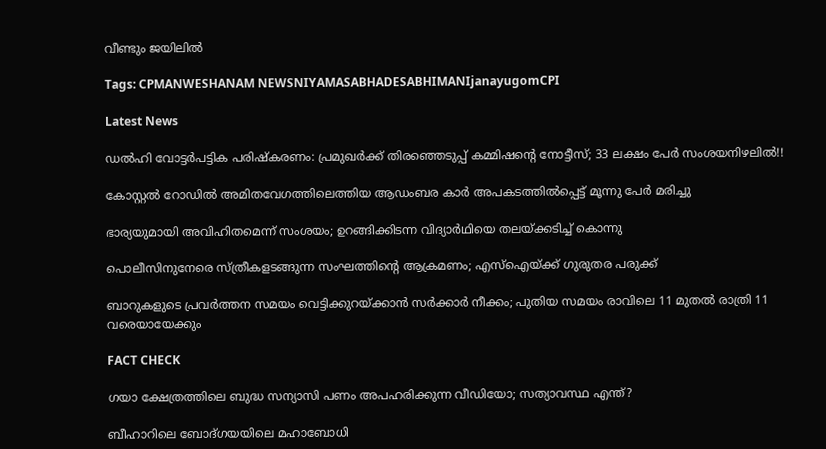വീണ്ടും ജയിലിൽ

Tags: CPMANWESHANAM NEWSNIYAMASABHADESABHIMANIjanayugomCPI

Latest News

ഡൽഹി വോട്ടർപട്ടിക പരിഷ്കരണം: പ്രമുഖർക്ക് തിരഞ്ഞെടുപ്പ് കമ്മിഷന്റെ നോട്ടീസ്; 33 ലക്ഷം പേർ സംശയനിഴലിൽ!!

കോസ്റ്റൽ റോഡിൽ അമിതവേഗത്തിലെത്തിയ ആഡംബര കാർ അപകടത്തിൽപ്പെട്ട് മൂന്നു പേർ മരിച്ചു

ഭാര്യയുമായി അവിഹിതമെന്ന് സംശയം; ഉറങ്ങിക്കിടന്ന വിദ്യാർഥിയെ തലയ്ക്കടിച്ച് കൊന്നു

പൊലീസിനുനേരെ സ്ത്രീകളടങ്ങുന്ന സംഘത്തിന്റെ ആക്രമണം; എസ്ഐയ്ക്ക് ഗുരുതര പരുക്ക്

ബാറുകളുടെ പ്രവർത്തന സമയം വെട്ടിക്കുറയ്ക്കാൻ സർക്കാർ നീക്കം; പുതിയ സമയം രാവിലെ 11 മുതൽ രാത്രി 11 വരെയായേക്കും

FACT CHECK

ഗയാ ക്ഷേത്രത്തിലെ ബുദ്ധ സന്യാസി പണം അപഹരിക്കുന്ന വീഡിയോ; സത്യാവസ്ഥ എന്ത്?

ബീഹാറിലെ ബോദ്ഗയയിലെ മഹാബോധി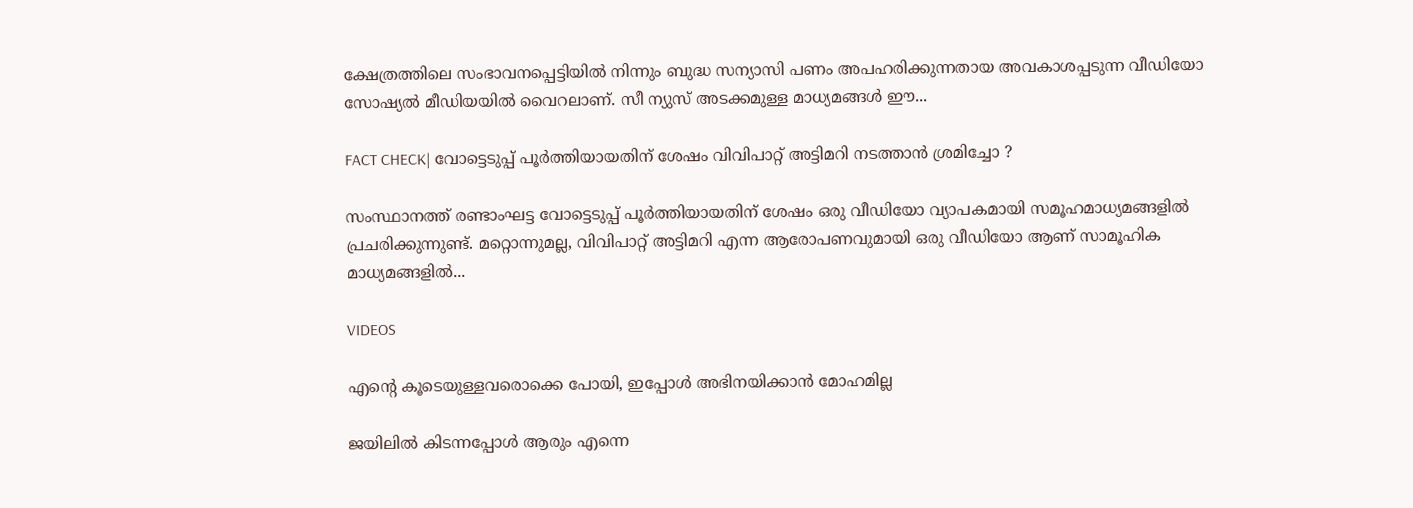ക്ഷേത്രത്തിലെ സംഭാവനപ്പെട്ടിയില്‍ നിന്നും ബുദ്ധ സന്യാസി പണം അപഹരിക്കുന്നതായ അവകാശപ്പടുന്ന വീഡിയോ സോഷ്യല്‍ മീഡിയയില്‍ വൈറലാണ്. സീ ന്യുസ് അടക്കമുള്ള മാധ്യമങ്ങള്‍ ഈ...

FACT CHECK| വോട്ടെടുപ്പ് പൂർത്തിയായതിന് ശേഷം വിവിപാറ്റ് അട്ടിമറി നടത്താൻ ശ്രമിച്ചോ ?

സംസ്ഥാനത്ത് രണ്ടാംഘട്ട വോട്ടെടുപ്പ് പൂർത്തിയായതിന് ശേഷം ഒരു വീഡിയോ വ്യാപകമായി സമൂഹമാധ്യമങ്ങളിൽ പ്രചരിക്കുന്നുണ്ട്. മറ്റൊന്നുമല്ല, വിവിപാറ്റ് അട്ടിമറി എന്ന ആരോപണവുമായി ഒരു വീഡിയോ ആണ് സാമൂഹിക മാധ്യമങ്ങളിൽ...

VIDEOS

എന്റെ കൂടെയുള്ളവരൊക്കെ പോയി, ഇപ്പോൾ അഭിനയിക്കാൻ മോഹമില്ല

ജയിലിൽ കിടന്നപ്പോൾ ആരും എന്നെ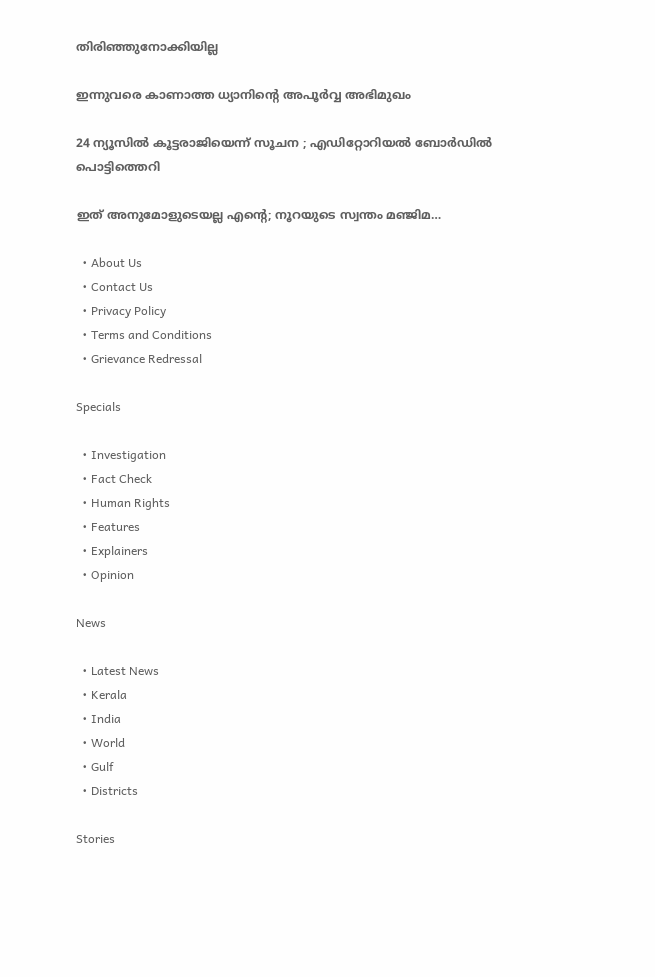തിരിഞ്ഞുനോക്കിയില്ല

ഇന്നുവരെ കാണാത്ത ധ്യാനിന്റെ അപൂർവ്വ അഭിമുഖം

24 ന്യൂസിൽ കൂ‌ട്ടരാജിയെന്ന് സൂചന ; എഡിറ്റോറിയൽ ബോ‍ർഡിൽ പൊട്ടിത്തെറി

ഇത് അനുമോളുടെയല്ല എന്റെ; നൂറയുടെ സ്വന്തം മഞ്ജിമ…

  • About Us
  • Contact Us
  • Privacy Policy
  • Terms and Conditions
  • Grievance Redressal

Specials

  • Investigation
  • Fact Check
  • Human Rights
  • Features
  • Explainers
  • Opinion

News

  • Latest News
  • Kerala
  • India
  • World
  • Gulf
  • Districts

Stories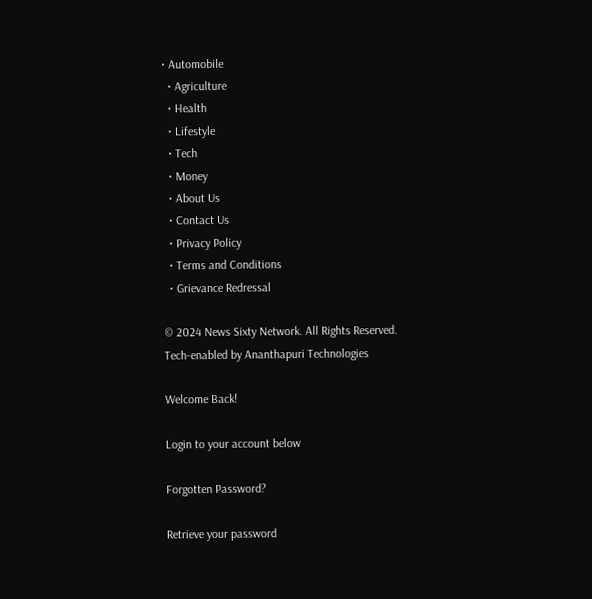• Automobile
  • Agriculture
  • Health
  • Lifestyle
  • Tech
  • Money
  • About Us
  • Contact Us
  • Privacy Policy
  • Terms and Conditions
  • Grievance Redressal

© 2024 News Sixty Network. All Rights Reserved.
Tech-enabled by Ananthapuri Technologies

Welcome Back!

Login to your account below

Forgotten Password?

Retrieve your password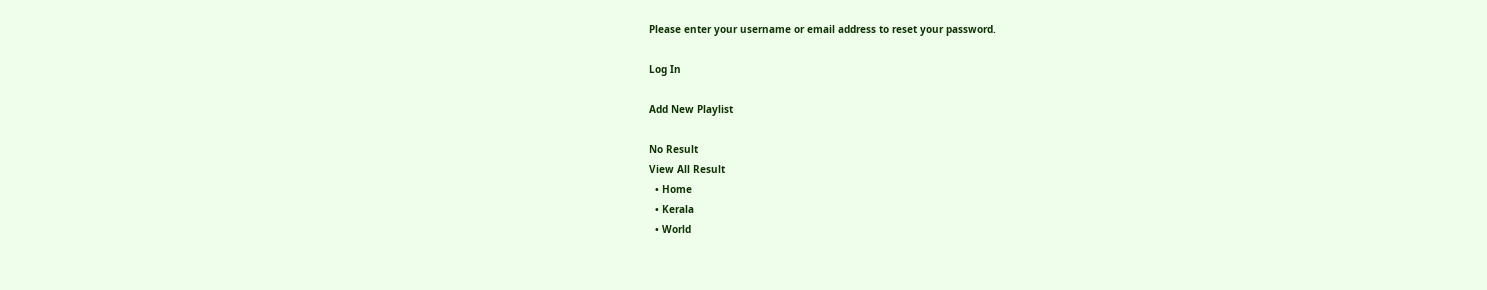Please enter your username or email address to reset your password.

Log In

Add New Playlist

No Result
View All Result
  • Home
  • Kerala
  • World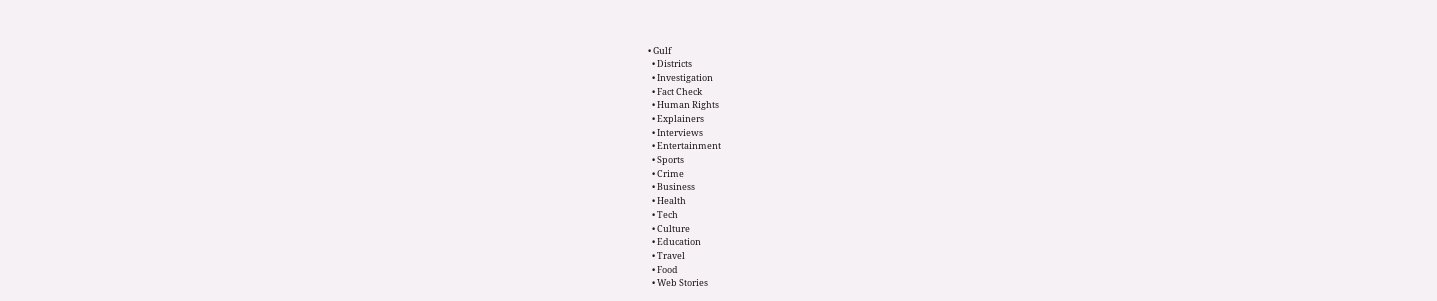• Gulf
  • Districts
  • Investigation
  • Fact Check
  • Human Rights
  • Explainers
  • Interviews
  • Entertainment
  • Sports
  • Crime
  • Business
  • Health
  • Tech
  • Culture
  • Education
  • Travel
  • Food
  • Web Stories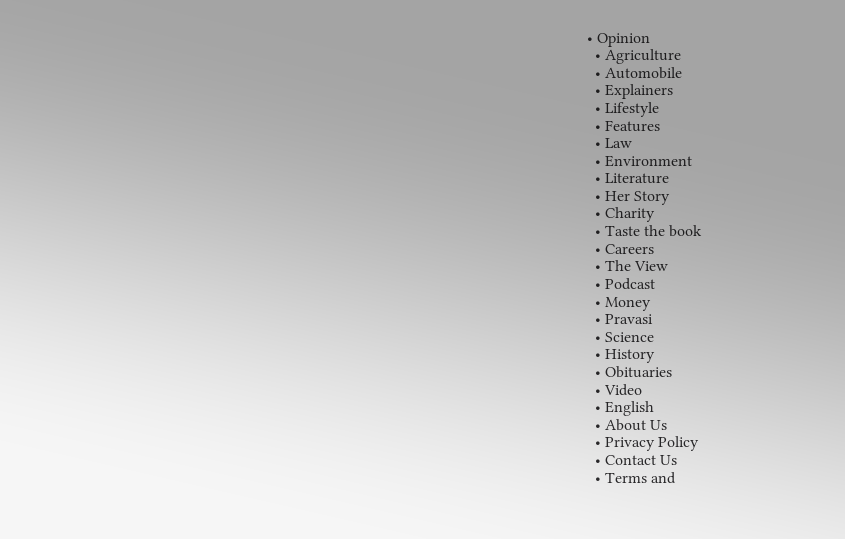• Opinion
  • Agriculture
  • Automobile
  • Explainers
  • Lifestyle
  • Features
  • Law
  • Environment
  • Literature
  • Her Story
  • Charity
  • Taste the book
  • Careers
  • The View
  • Podcast
  • Money
  • Pravasi
  • Science
  • History
  • Obituaries
  • Video
  • English
  • About Us
  • Privacy Policy
  • Contact Us
  • Terms and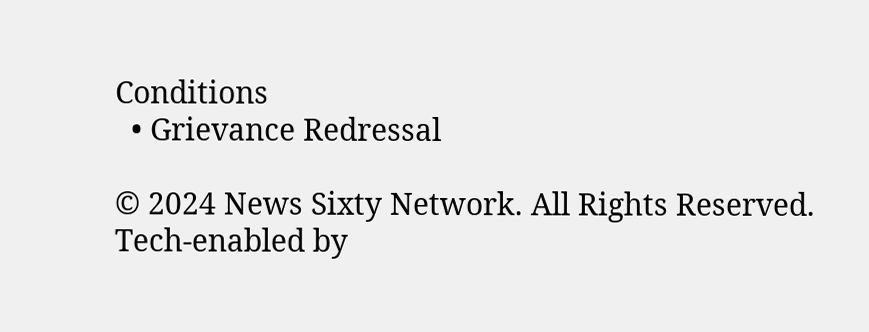Conditions
  • Grievance Redressal

© 2024 News Sixty Network. All Rights Reserved.
Tech-enabled by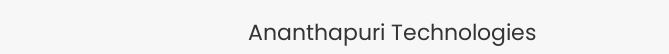Ananthapuri Technologies